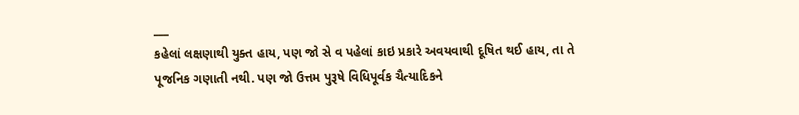___
કહેલાં લક્ષણાથી યુક્ત હાય, પણ જો સે વ પહેલાં કાઇ પ્રકારે અવયવાથી દૂષિત થઈ હાય, તા તે પૂજનિક ગણાતી નથી. પણ જો ઉત્તમ પુરૂષે વિધિપૂર્વક ચૈત્યાદિકને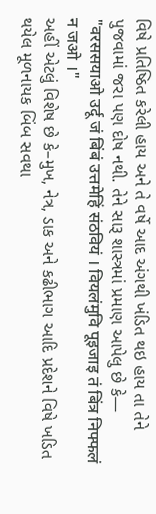વિષે પ્રતિષ્ઠિત કરેલી હાય અને તે વર્ષે આદ અંગથી ખંડિત થઇ હાય તા તેને પુજવામાં જરા પણ દોષ નથી. તેને સારૂ શાસ્ત્રમાં પ્રમાણ આપેલુ છે કે—
"वरससयाओ उर्दू जं बिंबं उत्तमेहिं संठवियं । वियलंमुवि पूइजाइ तं बिंत्र निफ्फलं न जओ ।"
અહીં એટલું વિશેષ છે કે–મુખ, નેત્ર, ડાક અને કઢીભાગ આદિ પ્રદેશને વિષે ખડિત થયેલ મૂળનાયક બિંબ સવથા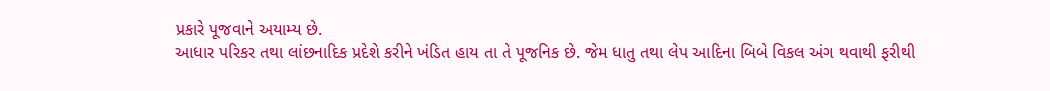પ્રકારે પૂજવાને અયામ્ય છે.
આધાર પરિકર તથા લાંછનાદિક પ્રદેશે કરીને ખંડિત હાય તા તે પૂજનિક છે. જેમ ધાતુ તથા લેપ આદિના બિબે વિકલ અંગ થવાથી ફરીથી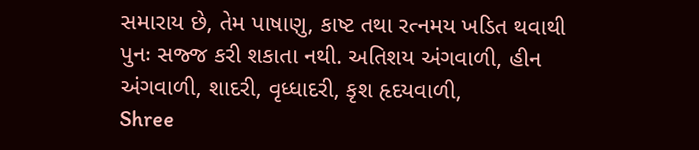સમારાય છે, તેમ પાષાણુ, કાષ્ટ તથા રત્નમય ખડિત થવાથી પુનઃ સજ્જ કરી શકાતા નથી. અતિશય અંગવાળી, હીન અંગવાળી, શાદરી, વૃધ્ધાદરી, કૃશ હૃદયવાળી,
Shree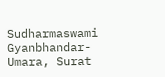Sudharmaswami Gyanbhandar-Umara, Surat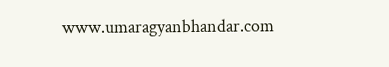www.umaragyanbhandar.com